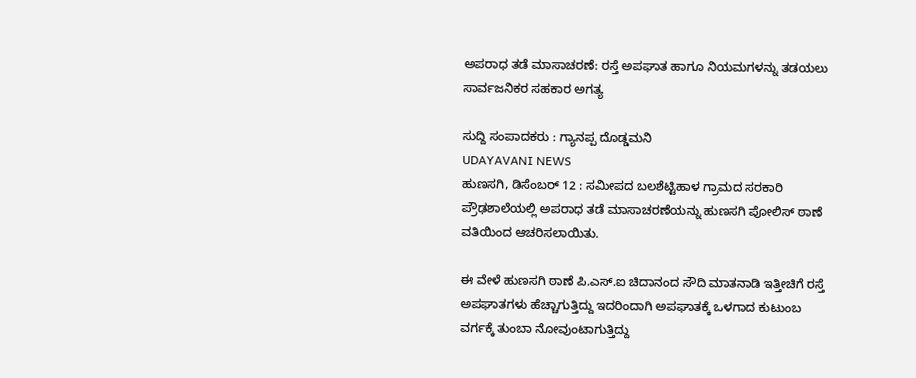ಅಪರಾಧ ತಡೆ ಮಾಸಾಚರಣೆ: ರಸ್ತೆ ಅಪಘಾತ ಹಾಗೂ ನಿಯಮಗಳನ್ನು ತಡಯಲು ಸಾರ್ವಜನಿಕರ ಸಹಕಾರ ಅಗತ್ಯ

ಸುದ್ದಿ ಸಂಪಾದಕರು : ಗ್ಯಾನಪ್ಪ ದೊಡ್ಡಮನಿ
UDAYAVANI NEWS
ಹುಣಸಗಿ, ಡಿಸೆಂಬರ್ 12 : ಸಮೀಪದ ಬಲಶೆಟ್ಟಿಹಾಳ ಗ್ರಾಮದ ಸರಕಾರಿ ಪ್ರೌಢಶಾಲೆಯಲ್ಲಿ ಅಪರಾಧ ತಡೆ ಮಾಸಾಚರಣೆಯನ್ನು ಹುಣಸಗಿ ಪೋಲಿಸ್ ಠಾಣೆ ವತಿಯಿಂದ ಆಚರಿಸಲಾಯಿತು.

ಈ ವೇಳೆ ಹುಣಸಗಿ ಠಾಣೆ ಪಿ.ಎಸ್.ಐ ಚಿದಾನಂದ ಸೌದಿ ಮಾತನಾಡಿ ಇತ್ತೀಚಿಗೆ ರಸ್ತೆ ಅಪಘಾತಗಳು ಹೆಚ್ಚಾಗುತ್ತಿದ್ದು ಇದರಿಂದಾಗಿ ಅಪಘಾತಕ್ಕೆ ಒಳಗಾದ ಕುಟುಂಬ ವರ್ಗಕ್ಕೆ ತುಂಬಾ ನೋವುಂಟಾಗುತ್ತಿದ್ದು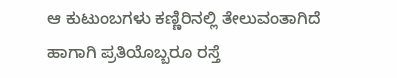ಆ ಕುಟುಂಬಗಳು ಕಣ್ಣಿರಿನಲ್ಲಿ ತೇಲುವಂತಾಗಿದೆ ಹಾಗಾಗಿ ಪ್ರತಿಯೊಬ್ಬರೂ ರಸ್ತೆ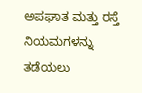ಅಪಘಾತ ಮತ್ತು ರಸ್ತೆ ನಿಯಮಗಳನ್ನು ತಡೆಯಲು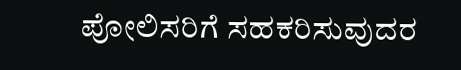ಪೋಲಿಸರಿಗೆ ಸಹಕರಿಸುವುದರ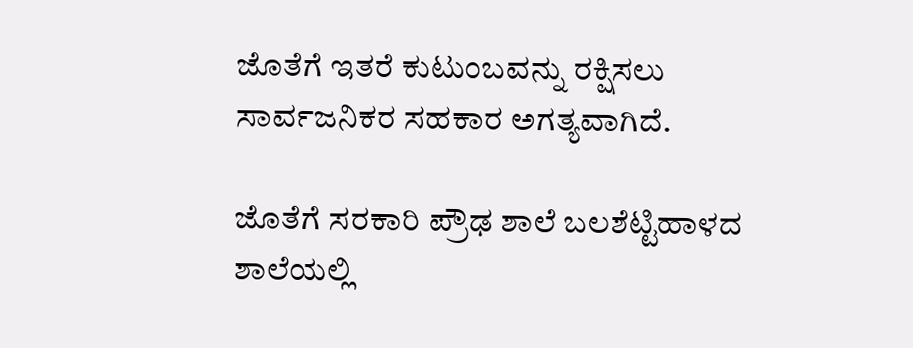ಜೊತೆಗೆ ಇತರೆ ಕುಟುಂಬವನ್ನು ರಕ್ಷಿಸಲು ಸಾರ್ವಜನಿಕರ ಸಹಕಾರ ಅಗತ್ಯವಾಗಿದೆ.

ಜೊತೆಗೆ ಸರಕಾರಿ ಪ್ರೌಢ ಶಾಲೆ ಬಲಶೆಟ್ಟಿಹಾಳದ ಶಾಲೆಯಲ್ಲಿ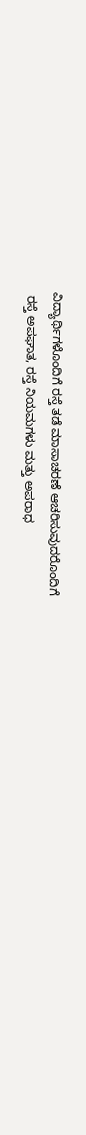ವಿದ್ಯಾರ್ಥಿಗಳೊಂದಿಗೆ ರಸ್ತೆ ತಡೆ ಮಾಸಾಚರಣೆ ಆಚರಿಸುವುದರೊಂದಿಗೆ
 ರಸ್ತೆ ಅಪಘಾತ, ರಸ್ತೆ ನಿಯಮಗಳು ಮತ್ತು ಅಪರಾಧ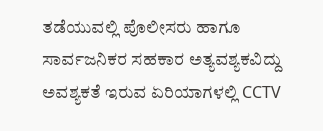ತಡೆಯುವಲ್ಲಿ ಪೊಲೀಸರು ಹಾಗೂ ಸಾರ್ವಜನಿಕರ ಸಹಕಾರ ಅತ್ಯವಶ್ಯಕವಿದ್ದು ಅವಶ್ಯಕತೆ ಇರುವ ಏರಿಯಾಗಳಲ್ಲಿ CCTV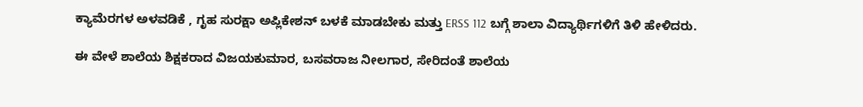ಕ್ಯಾಮೆರಗಳ ಅಳವಡಿಕೆ , ಗೃಹ ಸುರಕ್ಷಾ ಅಪ್ಲಿಕೇಶನ್ ಬಳಕೆ ಮಾಡಬೇಕು ಮತ್ತು ERSS 112 ಬಗ್ಗೆ ಶಾಲಾ ವಿದ್ಯಾರ್ಥಿಗಳಿಗೆ ತಿಳಿ ಹೇಳಿದರು.

ಈ ವೇಳೆ ಶಾಲೆಯ ಶಿಕ್ಷಕರಾದ ವಿಜಯಕುಮಾರ, ಬಸವರಾಜ ನೀಲಗಾರ, ಸೇರಿದಂತೆ ಶಾಲೆಯ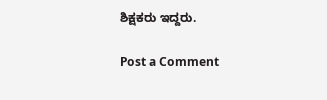ಶಿಕ್ಷಕರು ಇದ್ದರು.

Post a Comment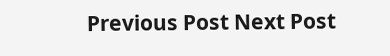Previous Post Next Post